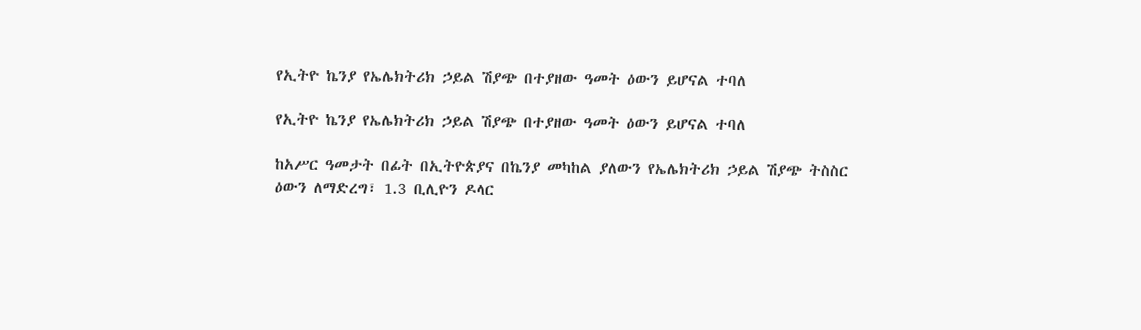የኢትዮ ኬንያ የኤሌክትሪክ ኃይል ሽያጭ በተያዘው ዓመት ዕውን ይሆናል ተባለ

የኢትዮ ኬንያ የኤሌክትሪክ ኃይል ሽያጭ በተያዘው ዓመት ዕውን ይሆናል ተባለ

ከአሥር ዓመታት በፊት በኢትዮጵያና በኬንያ መካከል ያለውን የኤሌክትሪክ ኃይል ሽያጭ ትስስር ዕውን ለማድረግ፣ 1.3 ቢሊዮን ዶላር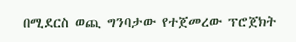በሚደርስ ወጪ ግንባታው የተጀመረው ፕሮጀክት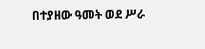በተያዘው ዓመት ወደ ሥራ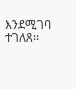እንደሚገባ ተገለጸ፡፡